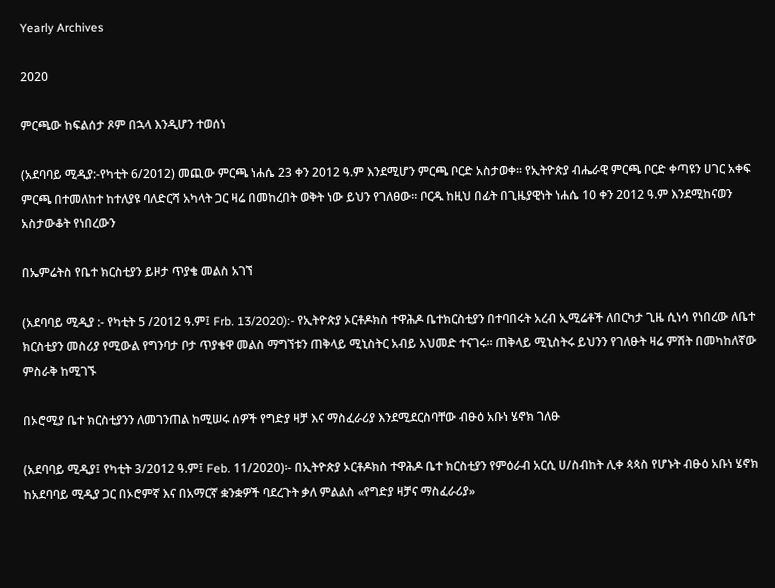Yearly Archives

2020

ምርጫው ከፍልሰታ ጾም በኋላ እንዲሆን ተወሰነ

(አደባባይ ሚዲያ:-የካቲት 6/2012) መጪው ምርጫ ነሐሴ 23 ቀን 2012 ዓ.ም እንደሚሆን ምርጫ ቦርድ አስታወቀ። የኢትዮጵያ ብሔራዊ ምርጫ ቦርድ ቀጣዩን ሀገር አቀፍ ምርጫ በተመለከተ ከተለያዩ ባለድርሻ አካላት ጋር ዛሬ በመከረበት ወቅት ነው ይህን የገለፀው። ቦርዱ ከዚህ በፊት በጊዜያዊነት ነሐሴ 10 ቀን 2012 ዓ.ም እንደሚከናወን አስታውቆት የነበረውን

በኤምሬትስ የቤተ ክርስቲያን ይዞታ ጥያቄ መልስ አገኘ

(አደባባይ ሚዲያ :- የካቲት 5 /2012 ዓ.ም፤ Frb. 13/2020):- የኢትዮጵያ ኦርቶዶክስ ተዋሕዶ ቤተክርስቲያን በተባበሩት አረብ ኢሚሬቶች ለበርካታ ጊዜ ሲነሳ የነበረው ለቤተ ክርስቲያን መስሪያ የሚውል የግንባታ ቦታ ጥያቄዋ መልስ ማግኘቱን ጠቅላይ ሚኒስትር አብይ አህመድ ተናገሩ። ጠቅላይ ሚኒስትሩ ይህንን የገለፁት ዛሬ ምሽት በመካከለኛው ምስራቅ ከሚገኙ

በኦሮሚያ ቤተ ክርስቲያንን ለመገንጠል ከሚሠሩ ሰዎች የግድያ ዛቻ እና ማስፈራሪያ እንደሚደርስባቸው ብፁዕ አቡነ ሄኖክ ገለፁ

(አደባባይ ሚዲያ፤ የካቲት 3/2012 ዓ.ም፤ Feb. 11/2020)፡- በኢትዮጵያ ኦርቶዶክስ ተዋሕዶ ቤተ ክርስቲያን የምዕራብ አርሲ ሀ/ስብከት ሊቀ ጳጳስ የሆኑት ብፁዕ አቡነ ሄኖክ ከአደባባይ ሚዲያ ጋር በኦሮምኛ እና በአማርኛ ቋንቋዎች ባደረጉት ቃለ ምልልስ «የግድያ ዛቻና ማስፈራሪያ»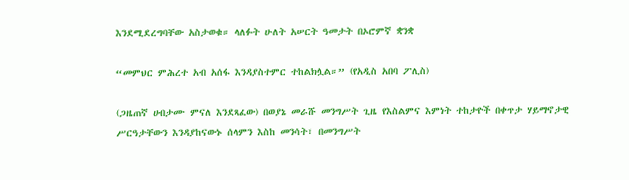እንደሚደረግባቸው አስታወቁ። ላለፉት ሁለት አሠርት ዓመታት በኦሮምኛ ቋንቋ

“መምህር ምሕረተ አብ አሰፋ እንዳያስተምር ተከልክሏል።” (የአዲስ አበባ ፖሊስ)

(ጋዜጠኛ ሀብታሙ ምናለ እንደጻፈው) በወያኔ መራሹ መንግሥት ጊዜ የእስልምና እምነት ተከታዮች በቀጥታ ሃይማኖታዊ ሥርዓታቸውን እንዳያከናውኑ ሰላምን እስከ መንሳት፣ በመንግሥት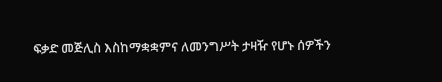ፍቃድ መጅሊስ እስከማቋቋምና ለመንግሥት ታዛዥ የሆኑ ሰዎችን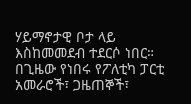ሃይማኖታዊ ቦታ ላይ እስከመመደብ ተደርሶ ነበር። በጊዜው የነበሩ የፖለቲካ ፓርቲ አመራሮች፣ ጋዜጠኞች፣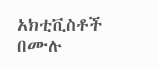አክቲቪስቶች በሙሉ